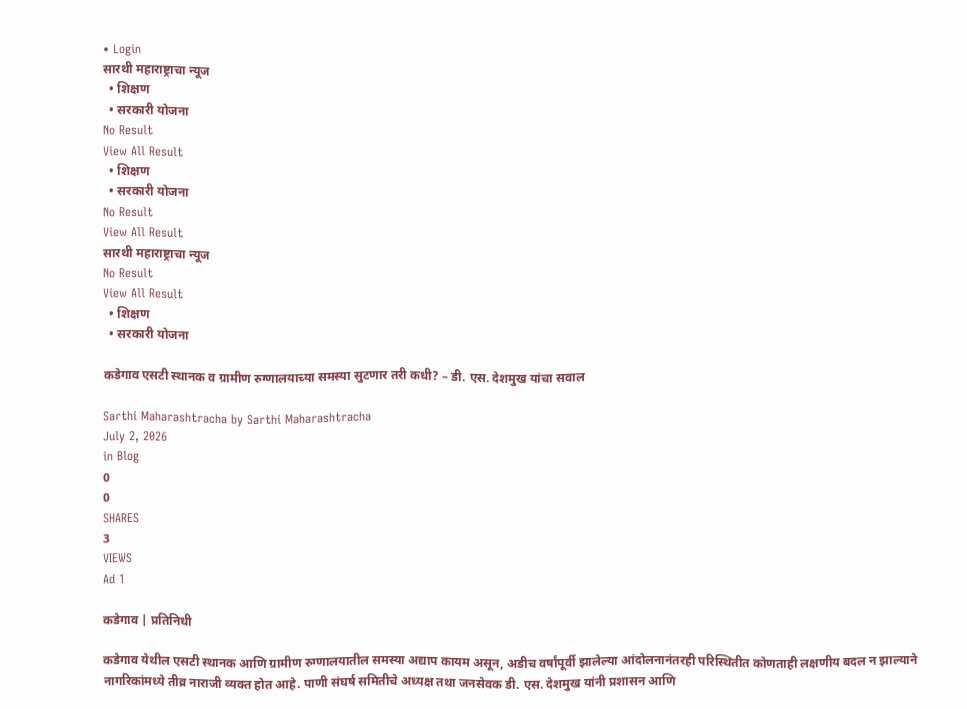• Login
सारथी महाराष्ट्राचा न्यूज
  • शिक्षण
  • सरकारी योजना
No Result
View All Result
  • शिक्षण
  • सरकारी योजना
No Result
View All Result
सारथी महाराष्ट्राचा न्यूज
No Result
View All Result
  • शिक्षण
  • सरकारी योजना

कडेगाव एसटी स्थानक व ग्रामीण रुग्णालयाच्या समस्या सुटणार तरी कधी? – डी. एस. देशमुख यांचा सवाल

Sarthi Maharashtracha by Sarthi Maharashtracha
July 2, 2026
in Blog
0
0
SHARES
3
VIEWS
Ad 1

कडेगाव | प्रतिनिधी

कडेगाव येथील एसटी स्थानक आणि ग्रामीण रुग्णालयातील समस्या अद्याप कायम असून, अडीच वर्षांपूर्वी झालेल्या आंदोलनानंतरही परिस्थितीत कोणताही लक्षणीय बदल न झाल्याने नागरिकांमध्ये तीव्र नाराजी व्यक्त होत आहे. पाणी संघर्ष समितीचे अध्यक्ष तथा जनसेवक डी. एस. देशमुख यांनी प्रशासन आणि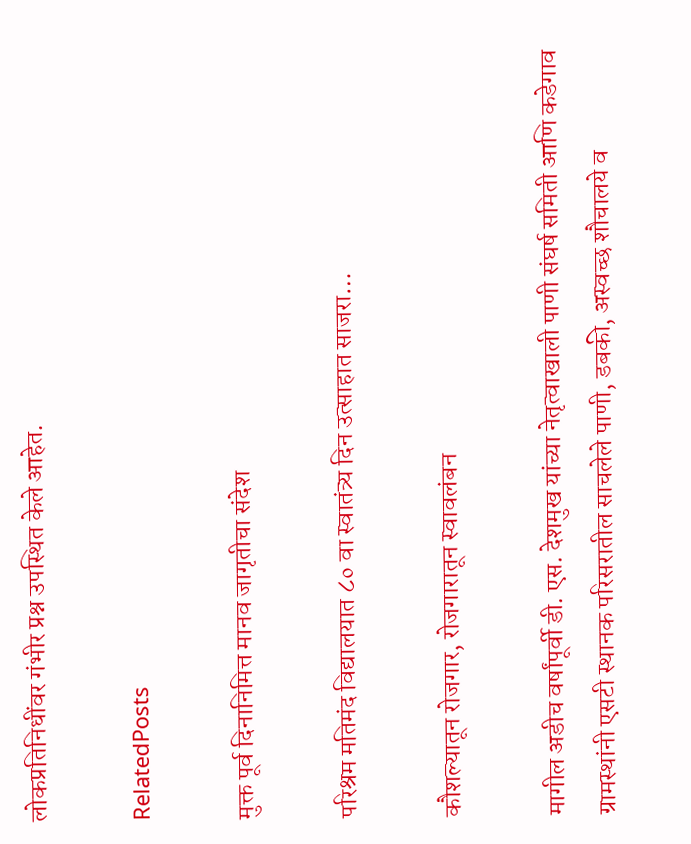लोकप्रतिनिधींवर गंभीर प्रश्न उपस्थित केले आहेत.

RelatedPosts

मुक्त पूर्व दिनानिमित्त मानव जागृतीचा संदेश

परिश्रम मतिमंद विद्यालयात ८० वा स्वातंत्र्य दिन उत्साहात साजरा…

कौशल्यातून रोजगार, रोजगारातून स्वावलंबन

मागील अडीच वर्षांपूर्वी डी. एस. देशमुख यांच्या नेतृत्वाखाली पाणी संघर्ष समिती आणि कडेगाव ग्रामस्थांनी एसटी स्थानक परिसरातील साचलेले पाणी, डबकी, अस्वच्छ शौचालये व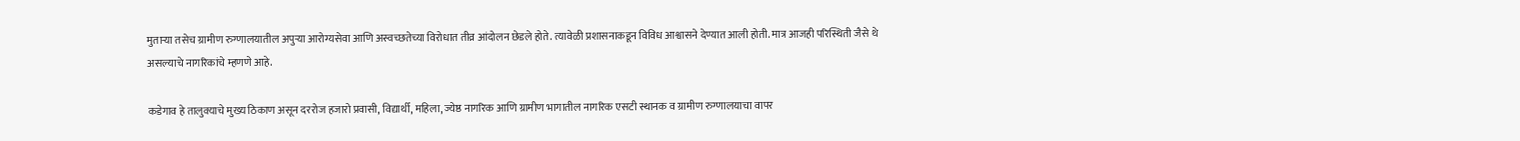मुताऱ्या तसेच ग्रामीण रुग्णालयातील अपुऱ्या आरोग्यसेवा आणि अस्वच्छतेच्या विरोधात तीव्र आंदोलन छेडले होते. त्यावेळी प्रशासनाकडून विविध आश्वासने देण्यात आली होती. मात्र आजही परिस्थिती जैसे थे असल्याचे नागरिकांचे म्हणणे आहे.

कडेगाव हे तालुक्याचे मुख्य ठिकाण असून दररोज हजारो प्रवासी, विद्यार्थी, महिला, ज्येष्ठ नागरिक आणि ग्रामीण भागातील नागरिक एसटी स्थानक व ग्रामीण रुग्णालयाचा वापर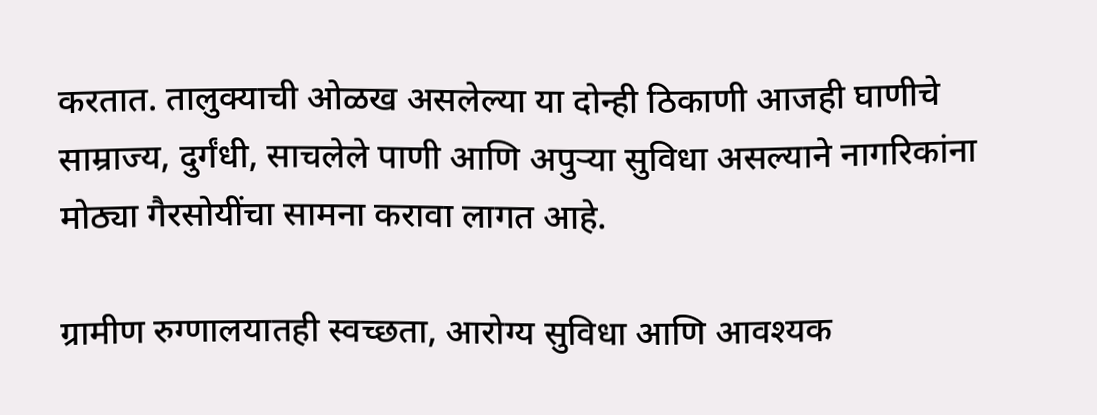करतात. तालुक्याची ओळख असलेल्या या दोन्ही ठिकाणी आजही घाणीचे साम्राज्य, दुर्गंधी, साचलेले पाणी आणि अपुऱ्या सुविधा असल्याने नागरिकांना मोठ्या गैरसोयींचा सामना करावा लागत आहे.

ग्रामीण रुग्णालयातही स्वच्छता, आरोग्य सुविधा आणि आवश्यक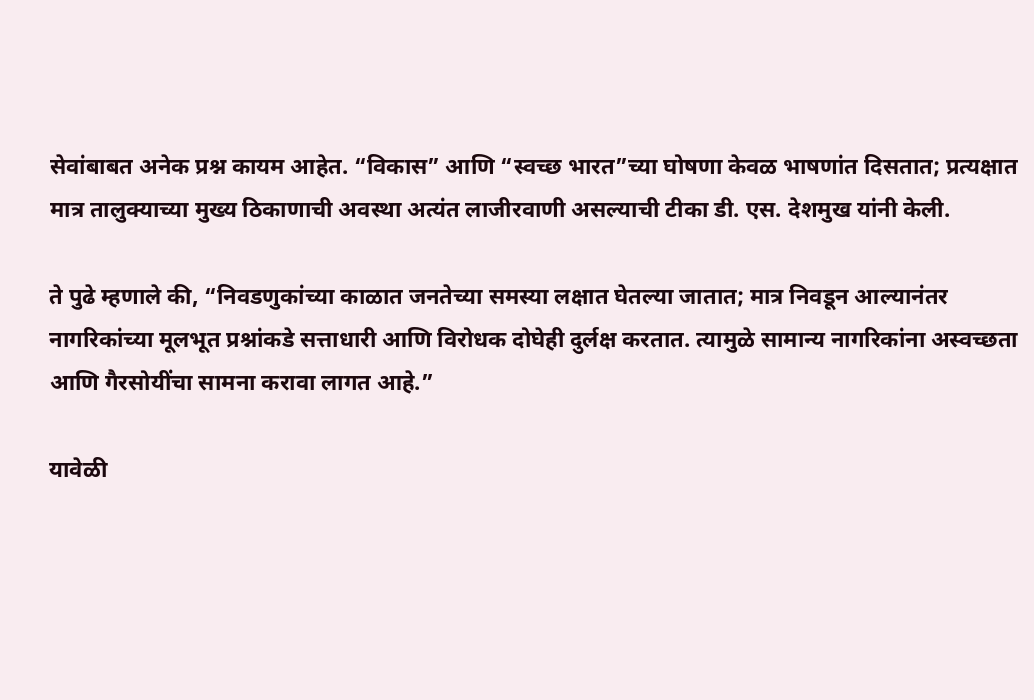सेवांबाबत अनेक प्रश्न कायम आहेत. “विकास” आणि “स्वच्छ भारत”च्या घोषणा केवळ भाषणांत दिसतात; प्रत्यक्षात मात्र तालुक्याच्या मुख्य ठिकाणाची अवस्था अत्यंत लाजीरवाणी असल्याची टीका डी. एस. देशमुख यांनी केली.

ते पुढे म्हणाले की, “निवडणुकांच्या काळात जनतेच्या समस्या लक्षात घेतल्या जातात; मात्र निवडून आल्यानंतर नागरिकांच्या मूलभूत प्रश्नांकडे सत्ताधारी आणि विरोधक दोघेही दुर्लक्ष करतात. त्यामुळे सामान्य नागरिकांना अस्वच्छता आणि गैरसोयींचा सामना करावा लागत आहे.”

यावेळी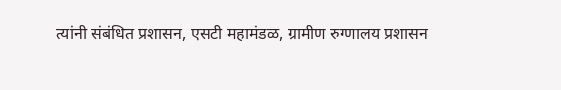त्यांनी संबंधित प्रशासन, एसटी महामंडळ, ग्रामीण रुग्णालय प्रशासन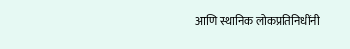आणि स्थानिक लोकप्रतिनिधींनी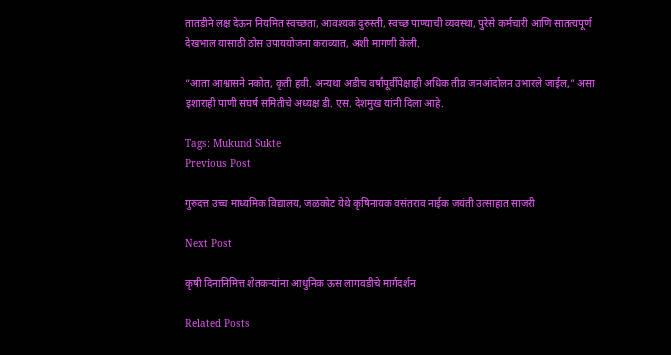तातडीने लक्ष देऊन नियमित स्वच्छता, आवश्यक दुरुस्ती, स्वच्छ पाण्याची व्यवस्था, पुरेसे कर्मचारी आणि सातत्यपूर्ण देखभाल यासाठी ठोस उपाययोजना कराव्यात, अशी मागणी केली.

“आता आश्वासने नकोत, कृती हवी. अन्यथा अडीच वर्षांपूर्वीपेक्षाही अधिक तीव्र जनआंदोलन उभारले जाईल,” असा इशाराही पाणी संघर्ष समितीचे अध्यक्ष डी. एस. देशमुख यांनी दिला आहे.

Tags: Mukund Sukte
Previous Post

गुरुदत्त उच्च माध्यमिक विद्यालय, जळकोट येथे कृषिनायक वसंतराव नाईक जयंती उत्साहात साजरी

Next Post

कृषी दिनानिमित्त शेतकऱ्यांना आधुनिक ऊस लागवडीचे मार्गदर्शन

Related Posts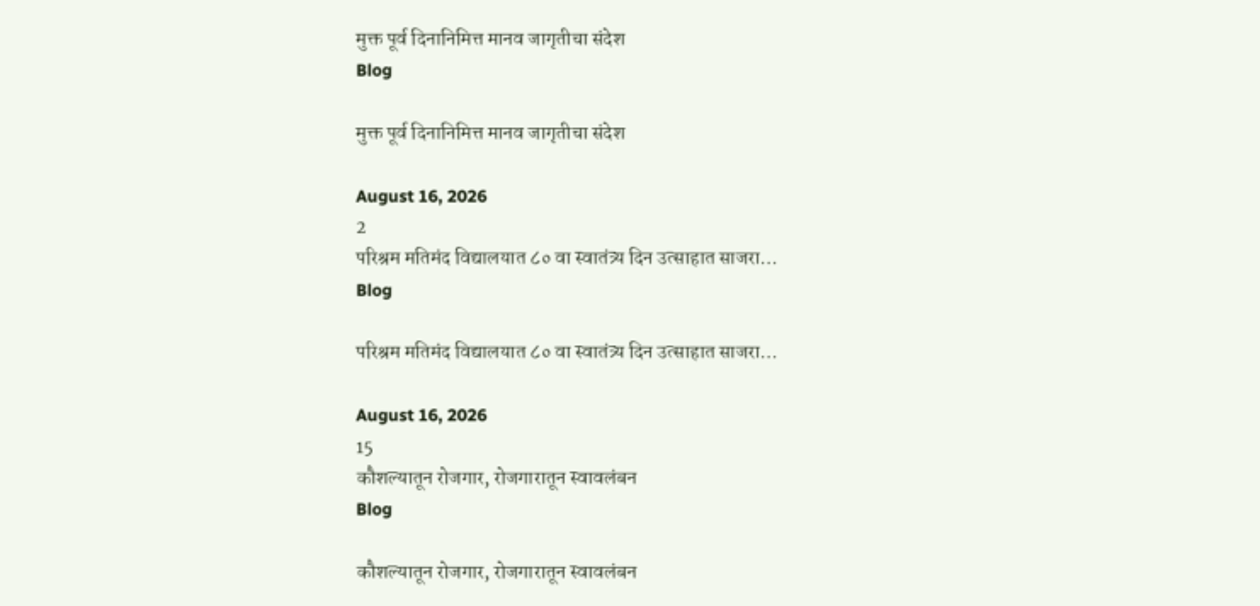मुक्त पूर्व दिनानिमित्त मानव जागृतीचा संदेश
Blog

मुक्त पूर्व दिनानिमित्त मानव जागृतीचा संदेश

August 16, 2026
2
परिश्रम मतिमंद विद्यालयात ८० वा स्वातंत्र्य दिन उत्साहात साजरा…
Blog

परिश्रम मतिमंद विद्यालयात ८० वा स्वातंत्र्य दिन उत्साहात साजरा…

August 16, 2026
15
कौशल्यातून रोजगार, रोजगारातून स्वावलंबन
Blog

कौशल्यातून रोजगार, रोजगारातून स्वावलंबन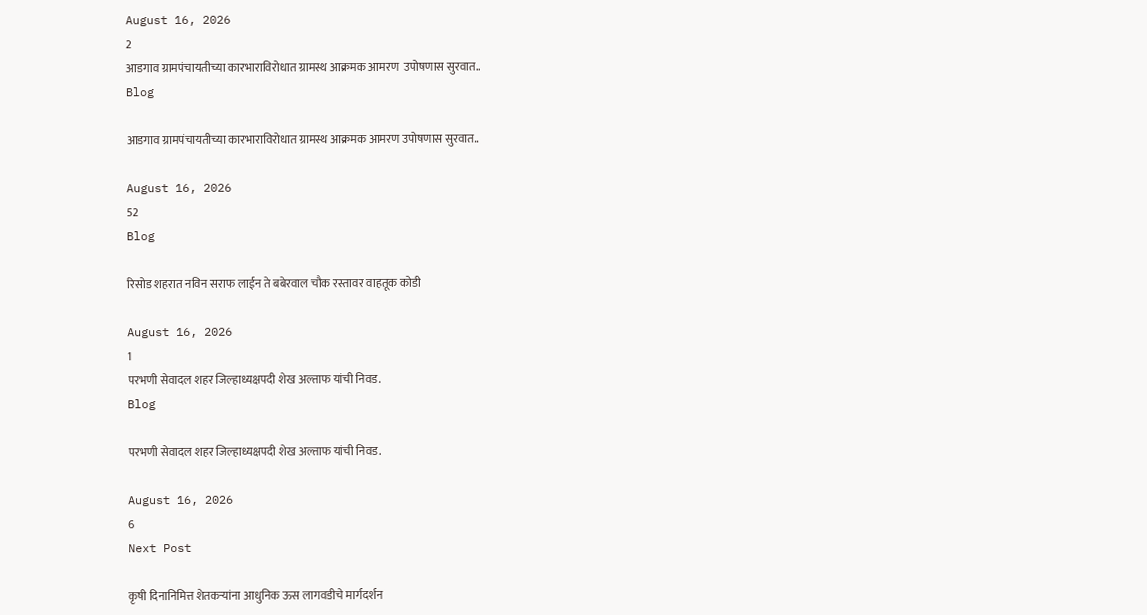August 16, 2026
2
आडगाव ग्रामपंचायतीच्या कारभाराविरोधात ग्रामस्थ आक्रमक आमरण  उपोषणास सुरवात..
Blog

आडगाव ग्रामपंचायतीच्या कारभाराविरोधात ग्रामस्थ आक्रमक आमरण उपोषणास सुरवात..

August 16, 2026
52
Blog

रिसोड शहरात नविन सराफ लाईन ते बबेरवाल चौक रस्तावर वाहतूक कोडी

August 16, 2026
1
परभणी सेवादल शहर जिल्हाध्यक्षपदी शेख अल्ताफ यांची निवड.
Blog

परभणी सेवादल शहर जिल्हाध्यक्षपदी शेख अल्ताफ यांची निवड.

August 16, 2026
6
Next Post

कृषी दिनानिमित्त शेतकऱ्यांना आधुनिक ऊस लागवडीचे मार्गदर्शन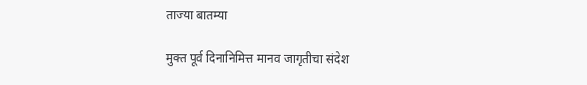ताज्या बातम्या

मुक्त पूर्व दिनानिमित्त मानव जागृतीचा संदेश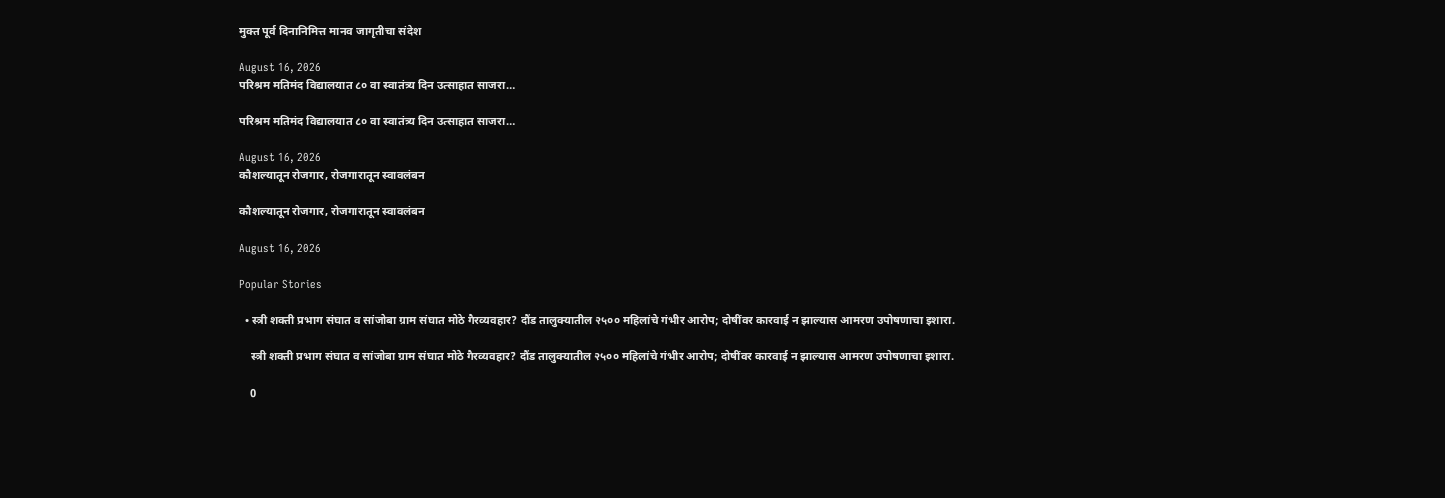मुक्त पूर्व दिनानिमित्त मानव जागृतीचा संदेश

August 16, 2026
परिश्रम मतिमंद विद्यालयात ८० वा स्वातंत्र्य दिन उत्साहात साजरा…

परिश्रम मतिमंद विद्यालयात ८० वा स्वातंत्र्य दिन उत्साहात साजरा…

August 16, 2026
कौशल्यातून रोजगार, रोजगारातून स्वावलंबन

कौशल्यातून रोजगार, रोजगारातून स्वावलंबन

August 16, 2026

Popular Stories

  • स्त्री शक्ती प्रभाग संघात व सांजोबा ग्राम संघात मोठे गैरव्यवहार? दौंड तालुक्यातील २५०० महिलांचे गंभीर आरोप; दोषींवर कारवाई न झाल्यास आमरण उपोषणाचा इशारा.

    स्त्री शक्ती प्रभाग संघात व सांजोबा ग्राम संघात मोठे गैरव्यवहार? दौंड तालुक्यातील २५०० महिलांचे गंभीर आरोप; दोषींवर कारवाई न झाल्यास आमरण उपोषणाचा इशारा.

    0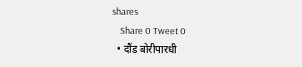shares
    Share 0 Tweet 0
  • दौंड बोरीपारधी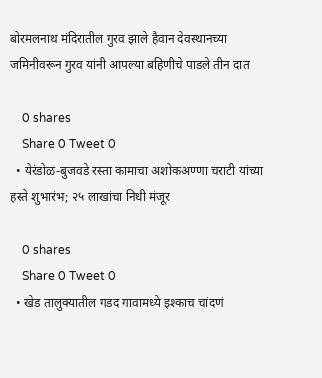बोरमलनाथ मंदिरातील गुरव झाले हैवान देवस्थानच्या जमिनीवरून गुरव यांनी आपल्या बहिणीचे पाडले तीन दात

    0 shares
    Share 0 Tweet 0
  • येरंडोळ-बुजवडे रस्ता कामाचा अशोकअण्णा चराटी यांच्या हस्ते शुभारंभ; २५ लाखांचा निधी मंजूर

    0 shares
    Share 0 Tweet 0
  • खेड तालुक्यातील गडद गावामध्ये इश्काच चांदणं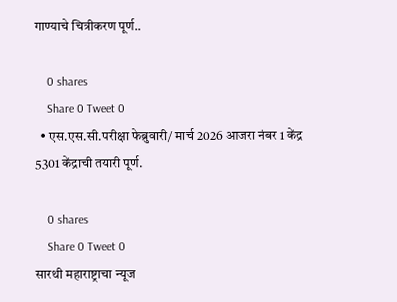गाण्याचे चित्रीकरण पूर्ण..

    0 shares
    Share 0 Tweet 0
  • एस.एस.सी.परीक्षा फेब्रुवारी/ मार्च 2026 आजरा नंबर 1 केंद्र 5301 केंद्राची तयारी पूर्ण.

    0 shares
    Share 0 Tweet 0
सारथी महाराष्ट्राचा न्यूज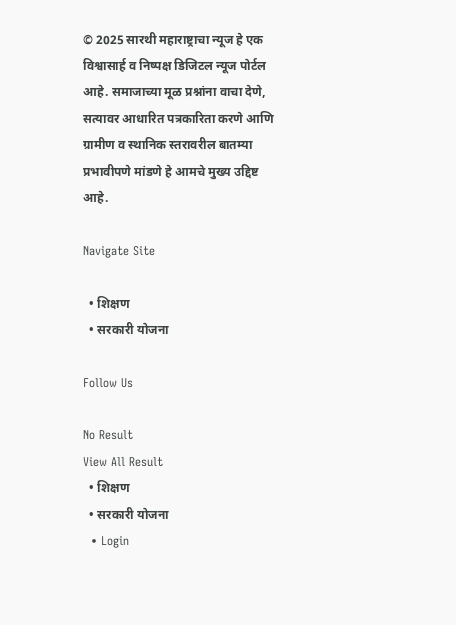© 2025 सारथी महाराष्ट्राचा न्यूज हे एक विश्वासार्ह व निष्पक्ष डिजिटल न्यूज पोर्टल आहे. समाजाच्या मूळ प्रश्नांना वाचा देणे, सत्यावर आधारित पत्रकारिता करणे आणि ग्रामीण व स्थानिक स्तरावरील बातम्या प्रभावीपणे मांडणे हे आमचे मुख्य उद्दिष्ट आहे.

Navigate Site

  • शिक्षण
  • सरकारी योजना

Follow Us

No Result
View All Result
  • शिक्षण
  • सरकारी योजना
  • Login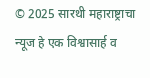© 2025 सारथी महाराष्ट्राचा न्यूज हे एक विश्वासार्ह व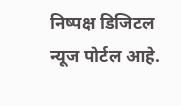निष्पक्ष डिजिटल न्यूज पोर्टल आहे.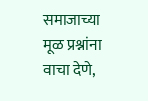समाजाच्या मूळ प्रश्नांना वाचा देणे,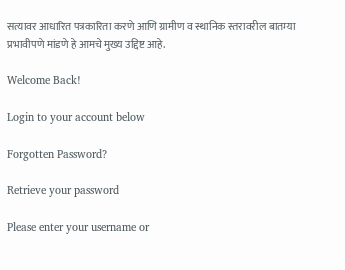सत्यावर आधारित पत्रकारिता करणे आणि ग्रामीण व स्थानिक स्तरावरील बातम्या प्रभावीपणे मांडणे हे आमचे मुख्य उद्दिष्ट आहे.

Welcome Back!

Login to your account below

Forgotten Password?

Retrieve your password

Please enter your username or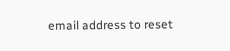email address to reset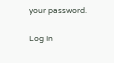your password.

Log In